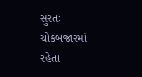સુરતઃ ચોકબજારમાં રહેતા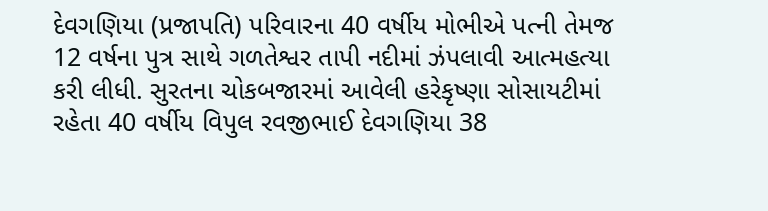દેવગણિયા (પ્રજાપતિ) પરિવારના 40 વર્ષીય મોભીએ પત્ની તેમજ 12 વર્ષના પુત્ર સાથે ગળતેશ્વર તાપી નદીમાં ઝંપલાવી આત્મહત્યા કરી લીધી. સુરતના ચોકબજારમાં આવેલી હરેકૃષ્ણા સોસાયટીમાં રહેતા 40 વર્ષીય વિપુલ રવજીભાઈ દેવગણિયા 38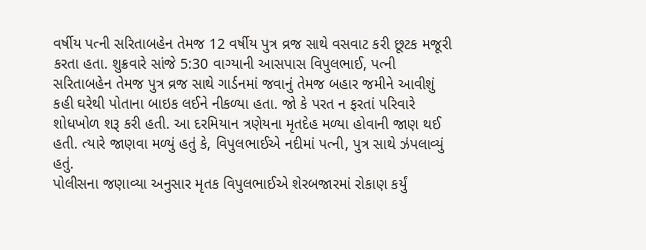વર્ષીય પત્ની સરિતાબહેન તેમજ 12 વર્ષીય પુત્ર વ્રજ સાથે વસવાટ કરી છૂટક મજૂરી કરતા હતા. શુક્રવારે સાંજે 5:30 વાગ્યાની આસપાસ વિપુલભાઈ, પત્ની સરિતાબહેન તેમજ પુત્ર વ્રજ સાથે ગાર્ડનમાં જવાનું તેમજ બહાર જમીને આવીશું કહી ઘરેથી પોતાના બાઇક લઈને નીકળ્યા હતા. જો કે પરત ન ફરતાં પરિવારે શોધખોળ શરૂ કરી હતી. આ દરમિયાન ત્રણેયના મૃતદેહ મળ્યા હોવાની જાણ થઈ હતી. ત્યારે જાણવા મળ્યું હતું કે, વિપુલભાઈએ નદીમાં પત્ની, પુત્ર સાથે ઝંપલાવ્યું હતું.
પોલીસના જણાવ્યા અનુસાર મૃતક વિપુલભાઈએ શેરબજારમાં રોકાણ કર્યું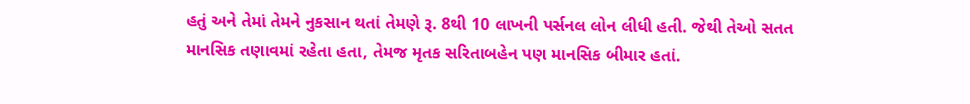હતું અને તેમાં તેમને નુકસાન થતાં તેમણે રૂ. 8થી 10 લાખની પર્સનલ લોન લીધી હતી. જેથી તેઓ સતત માનસિક તણાવમાં રહેતા હતા, તેમજ મૃતક સરિતાબહેન પણ માનસિક બીમાર હતાં.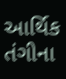આર્થિક તંગીના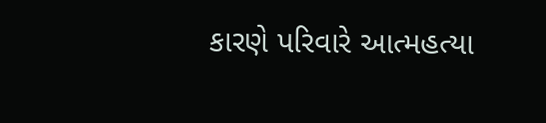કારણે પરિવારે આત્મહત્યા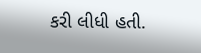કરી લીધી હતી.